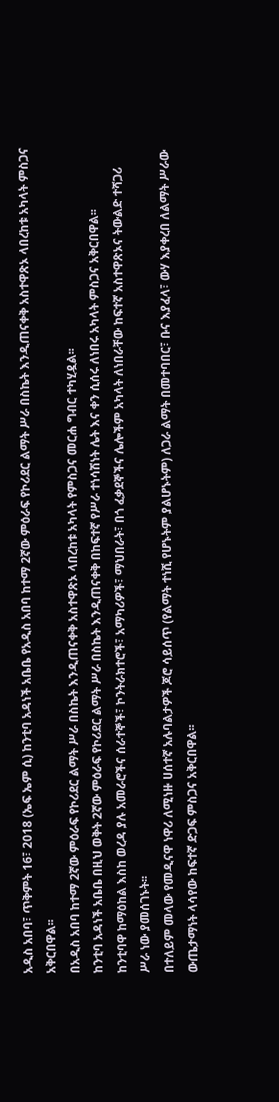አዲስ አበባ፣ ጥቅምት 16፣ 2018 (ኤፍ ኤም ሲ) ከንቲባ አዳነች አቤቤ የአዲስ አበባ ከተማ 2ኛው ምዕራፍ የኮሪደር ልማት ሥራ በስኬት እንዲጠናቀቅ አስተዋጽኦ ላበረከቱ አካላት ምስጋና አቅርበዋል፡፡
በአዲስ አበባ ከተማ 2ኛው ምዕራፍ የኮሪደር ልማት ሥራ በስኬት እንዲጠናቀቅ አስተዋጽኦ ላበረከቱ አካላት የምስጋና መርሐ ግብር ተካሂዷል፡፡
ከንቲባ አዳነች አቤቤ በዚህ ወቅት 2ኛው ምዕራፍ የኮሪደር ልማት ሥራ በስኬት እንዲጠናቀቅ በከፍተኛ የሥራ ተነሳሽነት ሌት እና ቀን ሲሰሩ ለነበሩ አካላት ምስጋና አቅርበዋል፡፡
ከንቲባዋ ከማዕከል እስከ ወረዳ ያሉ አመራሮችና ሰራተኞች፣ ኮንትራክተሮች፣ አማካሪዎች፣ ማህበራት፣ በጎ ፈቃደኞችና ሌሎችም አካላት ለነበራቸው ከፍተኛ አስተዋጽኦና ትውልድ ተሻጋሪ ሥራ ነው ያመሰገኑት፡፡
በተለይም መላው የመዲናዋ ነዋሪ ለሚነዙ ሀሰተኛ አሉባልታዎች ጆሮ ሳይሰጥ (የልማት ተነሺ የሆኑትም ያልሆኑትም) ለጋራ ልማት በመተባበር፣ ቡና እያፈላ፣ ውሃ እያቀረበ ለልማት ሥራው ውጤታማነት ላሳየው ከፍተኛ ድጋፍ ምስጋና አቅርበዋል፡፡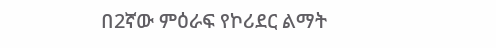በ2ኛው ምዕራፍ የኮሪደር ልማት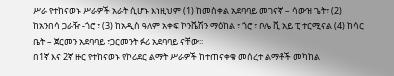ሥራ የተከናወኑ ሥራዎች አራት ሲሆኑ እነዚህም (1) ከመስቀል አደባባይ መገናኛ – ሳውዝ ጌት፣ (2) ከአንበሳ ጋራዥ -ጎሮ ፣ (3) ከአዲስ ዓለም አቀፍ ኮንቬሽን ማዕከል ፣ ጎሮ ፣ ቦሌ ቪ አይ ፒ ተርሚናል (4) ከሳር ቤት – ጀርመን አደባባይ ፣ጋርመንት ፉሪ አደባባይ ናቸው፡፡
በ1ኛ እና 2ኛ ዙር የተከናወኑ የኮሪደር ልማት ሥራዎች ከተጠናቀቁ መሰረተ ልማቶች መካከል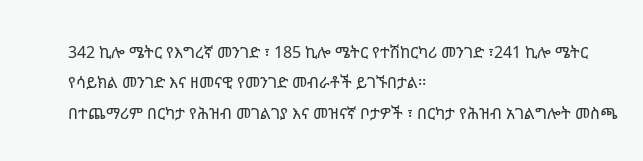342 ኪሎ ሜትር የእግረኛ መንገድ ፣ 185 ኪሎ ሜትር የተሽከርካሪ መንገድ ፣241 ኪሎ ሜትር የሳይክል መንገድ እና ዘመናዊ የመንገድ መብራቶች ይገኙበታል፡፡
በተጨማሪም በርካታ የሕዝብ መገልገያ እና መዝናኛ ቦታዎች ፣ በርካታ የሕዝብ አገልግሎት መስጫ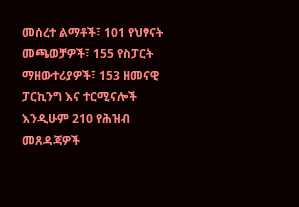መሰረተ ልማቶች፣ 101 የህፃናት መጫወቻዎች፣ 155 የስፓርት ማዘውተሪያዎች፣ 153 ዘመናዊ ፓርኪንግ እና ተርሚናሎች እንዲሁም 210 የሕዝብ መጸዳጃዎች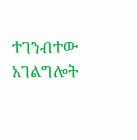ተገንብተው አገልግሎት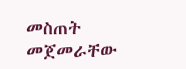መስጠት መጀመራቸው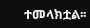ተመላክቷል፡፡